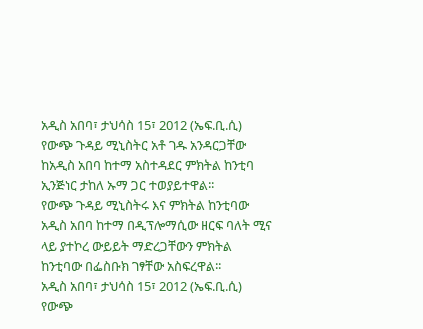አዲስ አበባ፣ ታህሳስ 15፣ 2012 (ኤፍ.ቢ.ሲ) የውጭ ጉዳይ ሚኒስትር አቶ ገዱ አንዳርጋቸው ከአዲስ አበባ ከተማ አስተዳደር ምክትል ከንቲባ ኢንጅነር ታከለ ኡማ ጋር ተወያይተዋል፡፡
የውጭ ጉዳይ ሚኒስትሩ እና ምክትል ከንቲባው አዲስ አበባ ከተማ በዲፕሎማሲው ዘርፍ ባለት ሚና ላይ ያተኮረ ውይይት ማድረጋቸውን ምክትል ከንቲባው በፌስቡክ ገፃቸው አስፍረዋል፡፡
አዲስ አበባ፣ ታህሳስ 15፣ 2012 (ኤፍ.ቢ.ሲ) የውጭ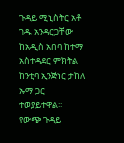ጉዳይ ሚኒስትር አቶ ገዱ አንዳርጋቸው ከአዲስ አበባ ከተማ አስተዳደር ምክትል ከንቲባ ኢንጅነር ታከለ ኡማ ጋር ተወያይተዋል፡፡
የውጭ ጉዳይ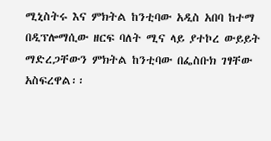ሚኒስትሩ እና ምክትል ከንቲባው አዲስ አበባ ከተማ በዲፕሎማሲው ዘርፍ ባለት ሚና ላይ ያተኮረ ውይይት ማድረጋቸውን ምክትል ከንቲባው በፌስቡክ ገፃቸው አስፍረዋል፡፡